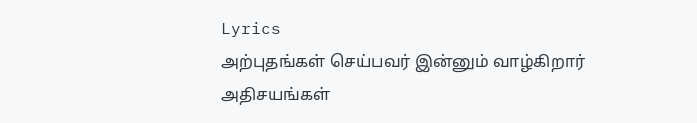Lyrics
அற்புதங்கள் செய்பவர் இன்னும் வாழ்கிறார்
அதிசயங்கள்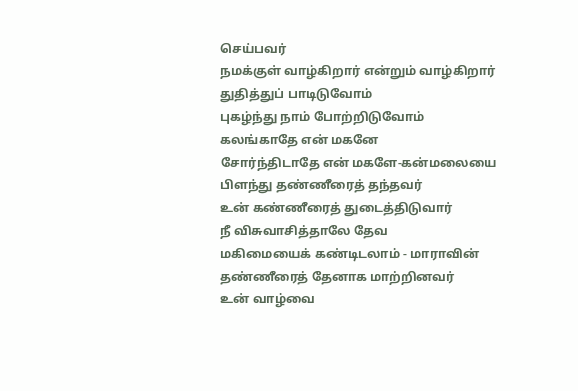செய்பவர்
நமக்குள் வாழ்கிறார் என்றும் வாழ்கிறார்
துதித்துப் பாடிடுவோம்
புகழ்ந்து நாம் போற்றிடுவோம்
கலங்காதே என் மகனே
சோர்ந்திடாதே என் மகளே-கன்மலையை
பிளந்து தண்ணீரைத் தந்தவர்
உன் கண்ணீரைத் துடைத்திடுவார்
நீ விசுவாசித்தாலே தேவ
மகிமையைக் கண்டிடலாம் - மாராவின்
தண்ணீரைத் தேனாக மாற்றினவர்
உன் வாழ்வை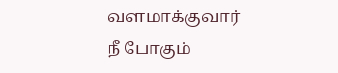வளமாக்குவார்
நீ போகும்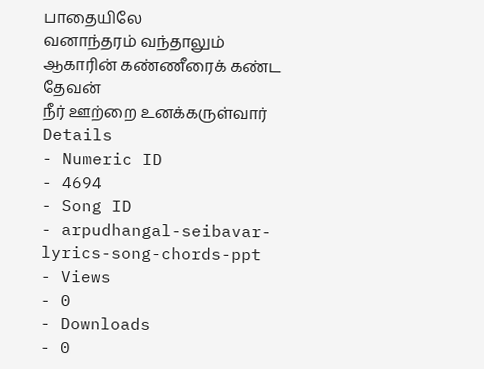பாதையிலே
வனாந்தரம் வந்தாலும்
ஆகாரின் கண்ணீரைக் கண்ட தேவன்
நீர் ஊற்றை உனக்கருள்வார்
Details
- Numeric ID
- 4694
- Song ID
- arpudhangal-seibavar-lyrics-song-chords-ppt
- Views
- 0
- Downloads
- 0